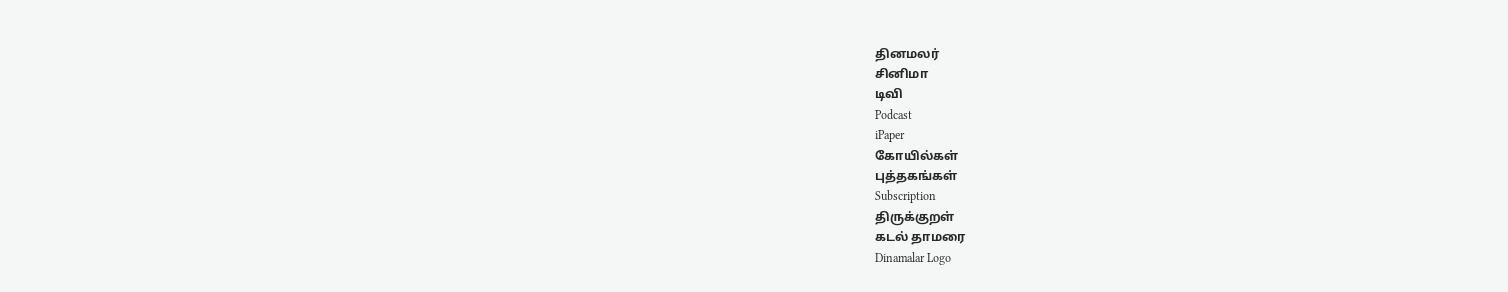தினமலர்
சினிமா
டிவி
Podcast
iPaper
கோயில்கள்
புத்தகங்கள்
Subscription
திருக்குறள்
கடல் தாமரை
Dinamalar Logo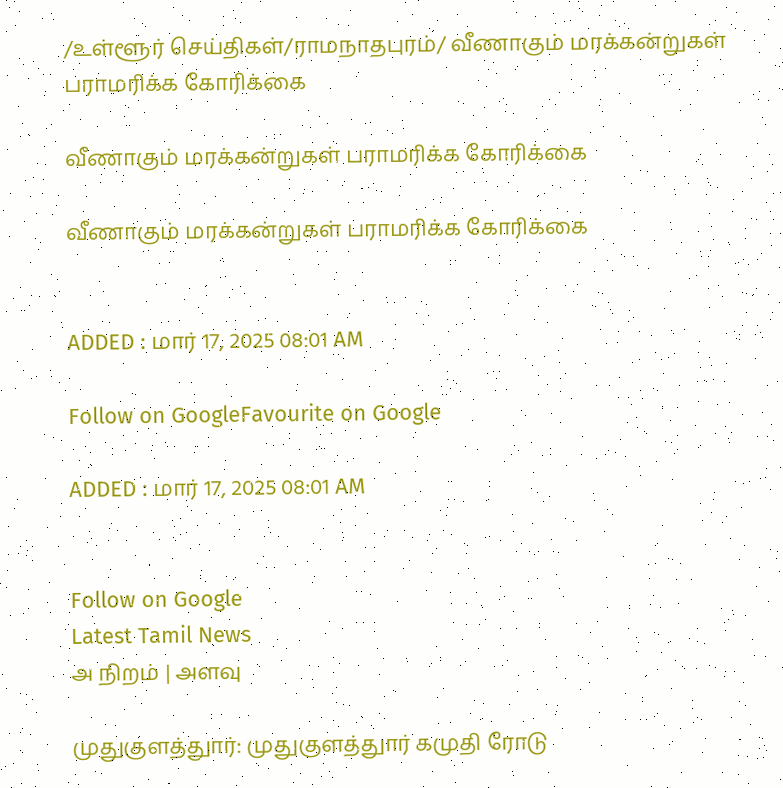/உள்ளூர் செய்திகள்/ராமநாதபுரம்/ வீணாகும் மரக்கன்றுகள் பராமரிக்க கோரிக்கை

வீணாகும் மரக்கன்றுகள் பராமரிக்க கோரிக்கை

வீணாகும் மரக்கன்றுகள் பராமரிக்க கோரிக்கை


ADDED : மார் 17, 2025 08:01 AM

Follow on GoogleFavourite on Google

ADDED : மார் 17, 2025 08:01 AM


Follow on Google
Latest Tamil News
அ நிறம் | அளவு

முதுகுளத்துார்: முதுகுளத்துார் கமுதி ரோடு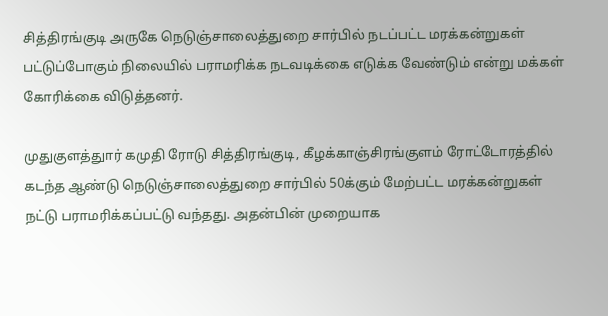சித்திரங்குடி அருகே நெடுஞ்சாலைத்துறை சார்பில் நடப்பட்ட மரக்கன்றுகள் பட்டுப்போகும் நிலையில் பராமரிக்க நடவடிக்கை எடுக்க வேண்டும் என்று மக்கள் கோரிக்கை விடுத்தனர்.

முதுகுளத்துார் கமுதி ரோடு சித்திரங்குடி, கீழக்காஞ்சிரங்குளம் ரோட்டோரத்தில் கடந்த ஆண்டு நெடுஞ்சாலைத்துறை சார்பில் 50க்கும் மேற்பட்ட மரக்கன்றுகள் நட்டு பராமரிக்கப்பட்டு வந்தது. அதன்பின் முறையாக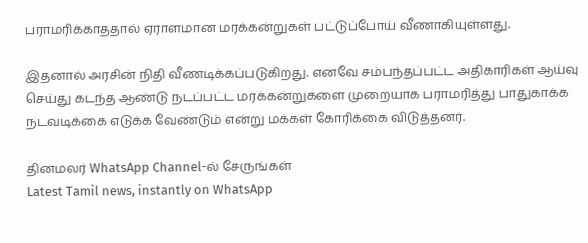பராமரிக்காததால் ஏராளமான மரக்கன்றுகள் பட்டுப்போய் வீணாகியுள்ளது.

இதனால் அரசின் நிதி வீணடிக்கப்படுகிறது. எனவே சம்பந்தப்பட்ட அதிகாரிகள் ஆய்வு செய்து கடந்த ஆண்டு நடப்பட்ட மரக்கன்றுகளை முறையாக பராமரித்து பாதுகாக்க நடவடிக்கை எடுக்க வேண்டும் என்று மக்கள் கோரிக்கை விடுத்தனர்.

தினமலர் WhatsApp Channel-ல் சேருங்கள்
Latest Tamil news, instantly on WhatsApp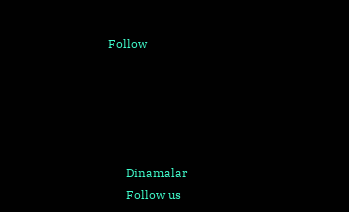Follow





      Dinamalar
      Follow us